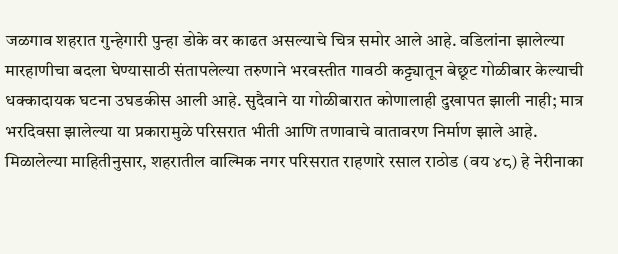जळगाव शहरात गुन्हेगारी पुन्हा डोके वर काढत असल्याचे चित्र समोर आले आहे. वडिलांना झालेल्या मारहाणीचा बदला घेण्यासाठी संतापलेल्या तरुणाने भरवस्तीत गावठी कट्ट्यातून बेछूट गोळीबार केल्याची धक्कादायक घटना उघडकीस आली आहे. सुदैवाने या गोळीबारात कोणालाही दुखापत झाली नाही; मात्र भरदिवसा झालेल्या या प्रकारामुळे परिसरात भीती आणि तणावाचे वातावरण निर्माण झाले आहे.
मिळालेल्या माहितीनुसार, शहरातील वाल्मिक नगर परिसरात राहणारे रसाल राठोड (वय ४८) हे नेरीनाका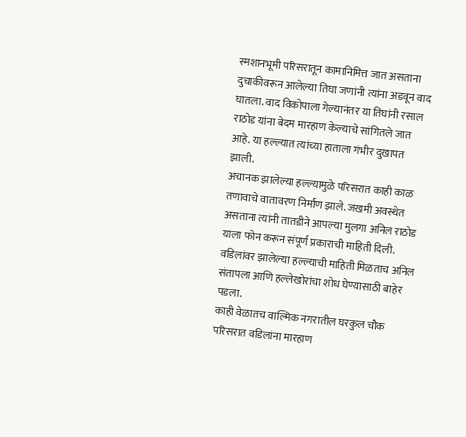स्मशानभूमी परिसरातून कामानिमित्त जात असताना दुचाकीवरून आलेल्या तिघा जणांनी त्यांना अडवून वाद घातला. वाद विकोपाला गेल्यानंतर या तिघांनी रसाल राठोड यांना बेदम मारहाण केल्याचे सांगितले जात आहे. या हल्ल्यात त्यांच्या हाताला गंभीर दुखापत झाली.
अचानक झालेल्या हल्ल्यामुळे परिसरात काही काळ तणावाचे वातावरण निर्माण झाले. जखमी अवस्थेत असताना त्यांनी तातडीने आपल्या मुलगा अनिल राठोड याला फोन करून संपूर्ण प्रकाराची माहिती दिली. वडिलांवर झालेल्या हल्ल्याची माहिती मिळताच अनिल संतापला आणि हल्लेखोरांचा शोध घेण्यासाठी बाहेर पडला.
काही वेळातच वाल्मिक नगरातील घरकुल चौक परिसरात वडिलांना मारहाण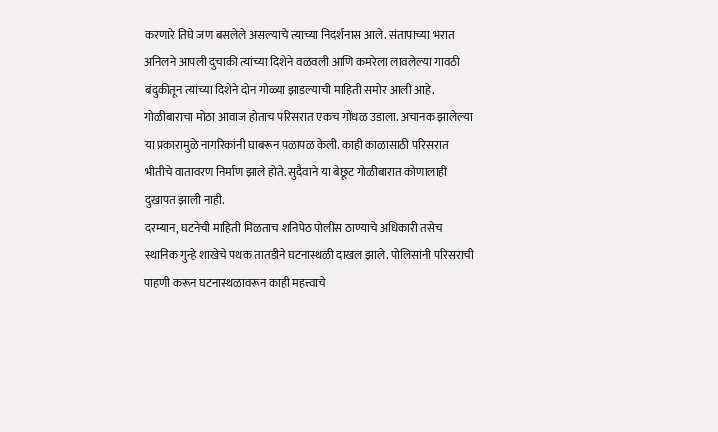करणारे तिघे जण बसलेले असल्याचे त्याच्या निदर्शनास आले. संतापाच्या भरात अनिलने आपली दुचाकी त्यांच्या दिशेने वळवली आणि कमरेला लावलेल्या गावठी बंदुकीतून त्यांच्या दिशेने दोन गोळ्या झाडल्याची माहिती समोर आली आहे.
गोळीबाराचा मोठा आवाज होताच परिसरात एकच गोंधळ उडाला. अचानक झालेल्या या प्रकारामुळे नागरिकांनी घाबरून पळापळ केली. काही काळासाठी परिसरात भीतीचे वातावरण निर्माण झाले होते. सुदैवाने या बेछूट गोळीबारात कोणालाही दुखापत झाली नाही.
दरम्यान, घटनेची माहिती मिळताच शनिपेठ पोलीस ठाण्याचे अधिकारी तसेच स्थानिक गुन्हे शाखेचे पथक तातडीने घटनास्थळी दाखल झाले. पोलिसांनी परिसराची पाहणी करून घटनास्थळावरून काही महत्त्वाचे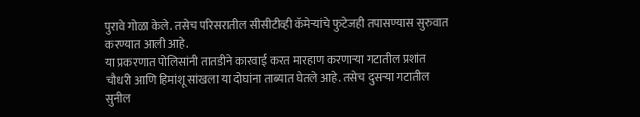पुरावे गोळा केले. तसेच परिसरातील सीसीटीव्ही कॅमेऱ्यांचे फुटेजही तपासण्यास सुरुवात करण्यात आली आहे.
या प्रकरणात पोलिसांनी तातडीने कारवाई करत मारहाण करणाऱ्या गटातील प्रशांत चौधरी आणि हिमांशू सांखला या दोघांना ताब्यात घेतले आहे. तसेच दुसऱ्या गटातील सुनील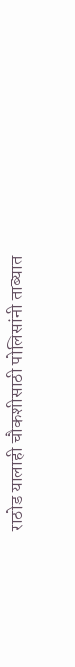राठोड यालाही चौकशीसाठी पोलिसांनी ताब्यात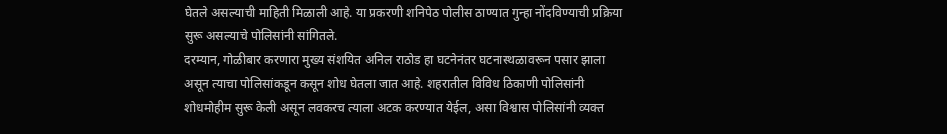घेतले असल्याची माहिती मिळाली आहे. या प्रकरणी शनिपेठ पोलीस ठाण्यात गुन्हा नोंदविण्याची प्रक्रिया सुरू असल्याचे पोलिसांनी सांगितले.
दरम्यान, गोळीबार करणारा मुख्य संशयित अनिल राठोड हा घटनेनंतर घटनास्थळावरून पसार झाला असून त्याचा पोलिसांकडून कसून शोध घेतला जात आहे. शहरातील विविध ठिकाणी पोलिसांनी शोधमोहीम सुरू केली असून लवकरच त्याला अटक करण्यात येईल, असा विश्वास पोलिसांनी व्यक्त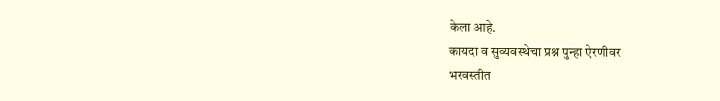केला आहे.
कायदा व सुव्यवस्थेचा प्रश्न पुन्हा ऐरणीवर
भरवस्तीत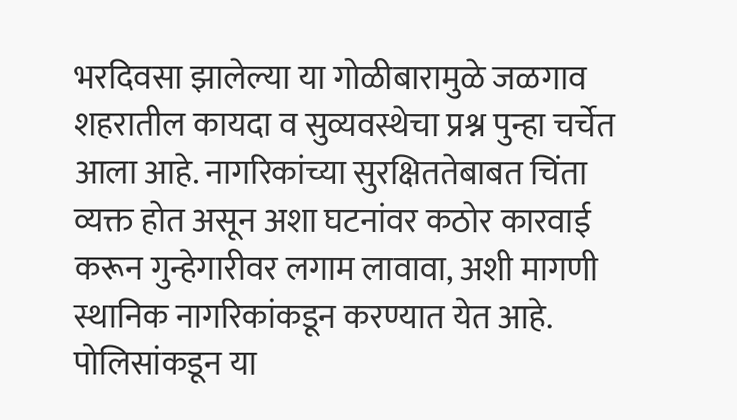भरदिवसा झालेल्या या गोळीबारामुळे जळगाव शहरातील कायदा व सुव्यवस्थेचा प्रश्न पुन्हा चर्चेत आला आहे. नागरिकांच्या सुरक्षिततेबाबत चिंता व्यक्त होत असून अशा घटनांवर कठोर कारवाई करून गुन्हेगारीवर लगाम लावावा, अशी मागणी स्थानिक नागरिकांकडून करण्यात येत आहे.
पोलिसांकडून या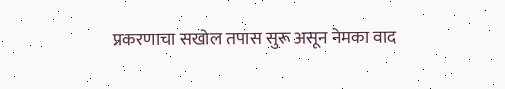प्रकरणाचा सखोल तपास सुरू असून नेमका वाद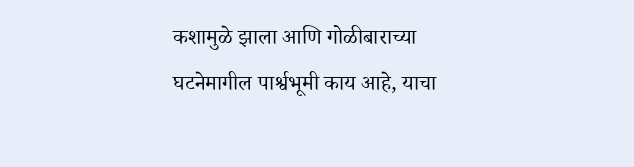कशामुळे झाला आणि गोळीबाराच्या घटनेमागील पार्श्वभूमी काय आहे, याचा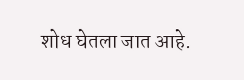शोध घेतला जात आहे.